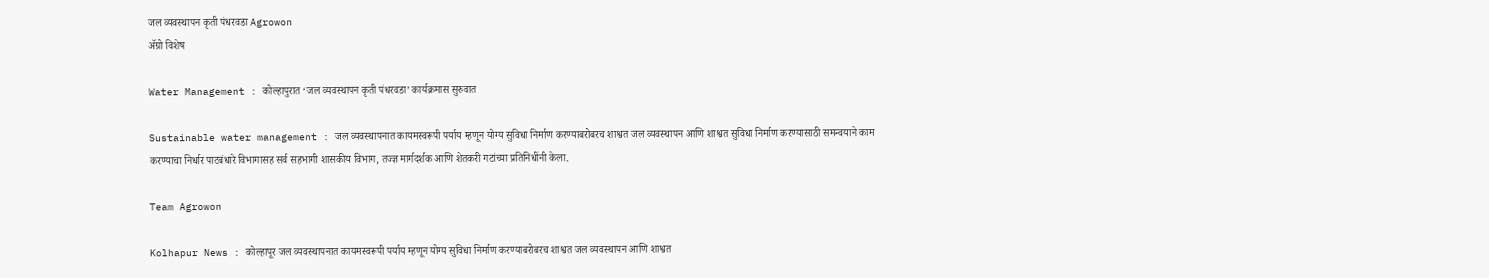जल व्यवस्थापन कृती पंधरवडा Agrowon
ॲग्रो विशेष

Water Management : कोल्हापुरात ‘जल व्यवस्थापन कृती पंधरवडा’ कार्यक्रमास सुरुवात

Sustainable water management : जल व्यवस्थापनात कायमस्वरूपी पर्याय म्हणून योग्य सुविधा निर्माण करण्याबरोबरच शाश्वत जल व्यवस्थापन आणि शाश्वत सुविधा निर्माण करण्यासाठी समन्वयाने काम करण्याचा निर्धार पाटबंधारे विभागासह सर्व सहभागी शासकीय विभाग, तज्ज्ञ मार्गदर्शक आणि शेतकरी गटांच्या प्रतिनिधींनी केला.

Team Agrowon

Kolhapur News : कोल्हापूर जल व्यवस्थापनात कायमस्वरूपी पर्याय म्हणून योग्य सुविधा निर्माण करण्याबरोबरच शाश्वत जल व्यवस्थापन आणि शाश्वत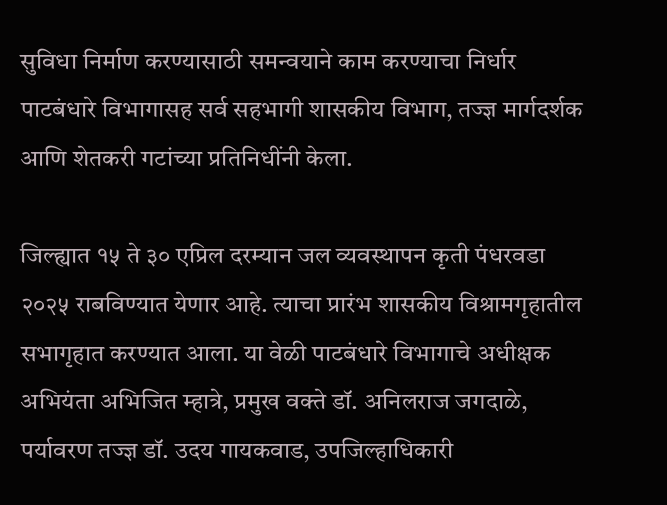सुविधा निर्माण करण्यासाठी समन्वयाने काम करण्याचा निर्धार पाटबंधारे विभागासह सर्व सहभागी शासकीय विभाग, तज्ज्ञ मार्गदर्शक आणि शेतकरी गटांच्या प्रतिनिधींनी केला.

जिल्ह्यात १५ ते ३० एप्रिल दरम्यान जल व्यवस्थापन कृती पंधरवडा २०२५ राबविण्यात येणार आहे. त्याचा प्रारंभ शासकीय विश्रामगृहातील सभागृहात करण्यात आला. या वेळी पाटबंधारे विभागाचे अधीक्षक अभियंता अभिजित म्हात्रे, प्रमुख वक्ते डॉ. अनिलराज जगदाळे, पर्यावरण तज्ज्ञ डॉ. उदय गायकवाड, उपजिल्हाधिकारी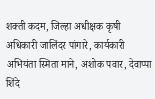शक्ती कदम, जिल्हा अधीक्षक कृषी अधिकारी जालिंदर पांगारे, कार्यकारी अभियंता स्मिता माने, अशोक पवार, देवाप्पा शिंदे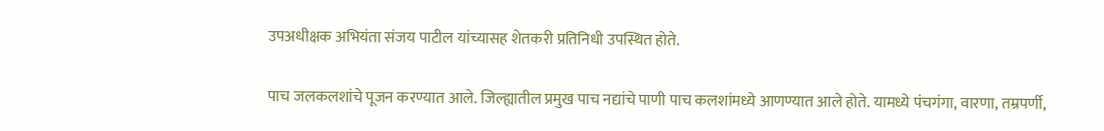उपअधीक्षक अभियंता संजय पाटील यांच्यासह शेतकरी प्रतिनिधी उपस्थित होते.

पाच जलकलशांचे पूजन करण्यात आले. जिल्ह्यातील प्रमुख पाच नद्यांचे पाणी पाच कलशांमध्ये आणण्यात आले होते. यामध्ये पंचगंगा, वारणा, तम्रपर्णी,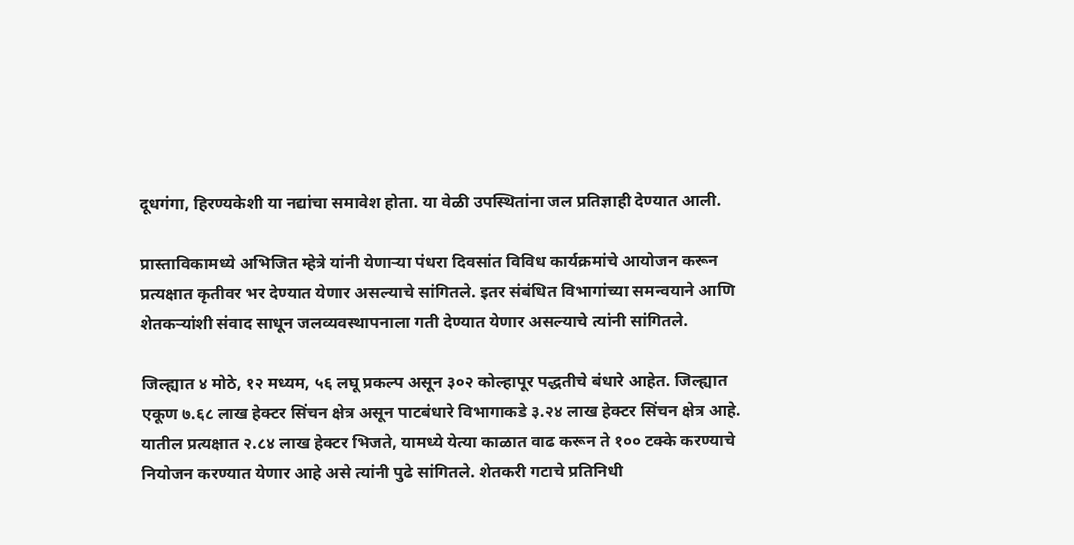दूधगंगा, हिरण्यकेशी या नद्यांचा समावेश होता. या वेळी उपस्थितांना जल प्रतिज्ञाही देण्यात आली.

प्रास्ताविकामध्ये अभिजित म्हेत्रे यांनी येणाऱ्या पंधरा दिवसांत विविध कार्यक्रमांचे आयोजन करून प्रत्यक्षात कृतीवर भर देण्यात येणार असल्याचे सांगितले. इतर संबंधित विभागांच्या समन्वयाने आणि शेतकऱ्यांशी संवाद साधून जलव्यवस्थापनाला गती देण्यात येणार असल्याचे त्यांनी सांगितले.

जिल्ह्यात ४ मोठे, १२ मध्यम, ५६ लघू प्रकल्प असून ३०२ कोल्हापूर पद्धतीचे बंधारे आहेत. जिल्ह्यात एकूण ७.६८ लाख हेक्टर सिंचन क्षेत्र असून पाटबंधारे विभागाकडे ३.२४ लाख हेक्टर सिंचन क्षेत्र आहे. यातील प्रत्यक्षात २.८४ लाख हेक्टर भिजते, यामध्ये येत्या काळात वाढ करून ते १०० टक्के करण्याचे नियोजन करण्यात येणार आहे असे त्यांनी पुढे सांगितले. शेतकरी गटाचे प्रतिनिधी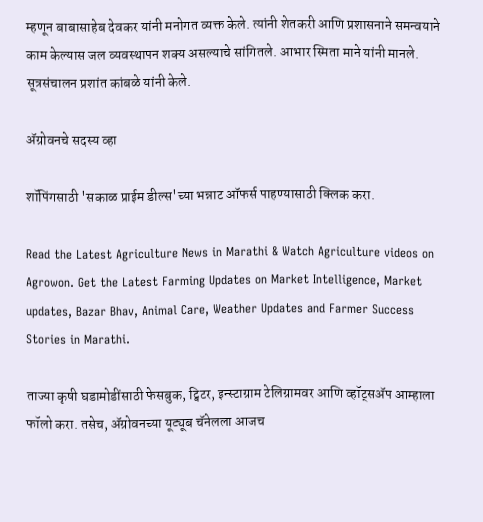म्हणून बाबासाहेब देवकर यांनी मनोगत व्यक्त केले. त्यांनी शेतकरी आणि प्रशासनाने समन्वयाने काम केल्यास जल व्यवस्थापन शक्य असल्याचे सांगितले. आभार स्मिता माने यांनी मानले. सूत्रसंचालन प्रशांत कांबळे यांनी केले.

ॲग्रोवनचे सदस्य व्हा

शॉपिंगसाठी 'सकाळ प्राईम डील्स'च्या भन्नाट ऑफर्स पाहण्यासाठी क्लिक करा.

Read the Latest Agriculture News in Marathi & Watch Agriculture videos on Agrowon. Get the Latest Farming Updates on Market Intelligence, Market updates, Bazar Bhav, Animal Care, Weather Updates and Farmer Success Stories in Marathi.

ताज्या कृषी घडामोडींसाठी फेसबुक, ट्विटर, इन्स्टाग्राम टेलिग्रामवर आणि व्हॉट्सॲप आम्हाला फॉलो करा. तसेच, ॲग्रोवनच्या यूट्यूब चॅनेलला आजच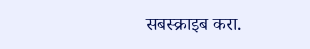सबस्क्राइब करा.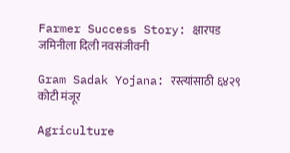Farmer Success Story: क्षारपड जमिनीला दिली नवसंजीवनी

Gram Sadak Yojana: रस्त्यांसाठी ६४२९ कोटी मंजूर

Agriculture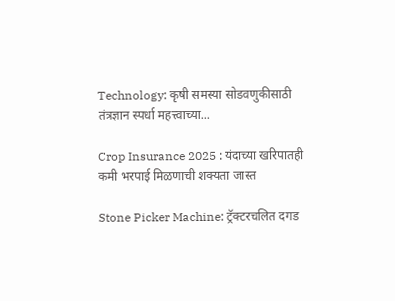Technology: कृषी समस्या सोडवणुकीसाठी तंत्रज्ञान स्पर्धा महत्त्वाच्या...

Crop Insurance 2025 : यंदाच्या खरिपातही कमी भरपाई मिळणाची शक्यता जास्त

Stone Picker Machine: ट्रॅक्टरचलित दगड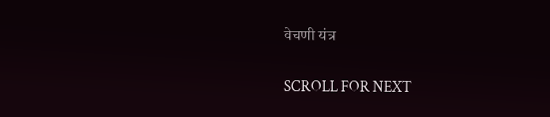वेचणी यंत्र

SCROLL FOR NEXT